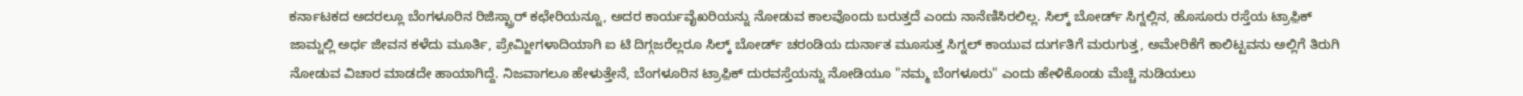ಕರ್ನಾಟಕದ ಅದರಲ್ಲೂ ಬೆಂಗಳೂರಿನ ರಿಜಿಸ್ಟ್ರಾರ್ ಕಛೇರಿಯನ್ನೂ, ಅದರ ಕಾರ್ಯವೈಖರಿಯನ್ನು ನೋಡುವ ಕಾಲವೊಂದು ಬರುತ್ತದೆ ಎಂದು ನಾನೆಣಿಸಿರಲಿಲ್ಲ. ಸಿಲ್ಕ್ ಬೋರ್ಡ್ ಸಿಗ್ನಲ್ಲಿನ, ಹೊಸೂರು ರಸ್ತೆಯ ಟ್ರಾಫ಼ಿಕ್ ಜಾಮ್ನಲ್ಲಿ ಅರ್ಧ ಜೀವನ ಕಳೆದು ಮೂರ್ತಿ, ಪ್ರೇಮ್ಜೀಗಳಾದಿಯಾಗಿ ಐ ಟಿ ದಿಗ್ಗಜರೆಲ್ಲರೂ ಸಿಲ್ಕ್ ಬೋರ್ಡ್ ಚರಂಡಿಯ ದುರ್ನಾತ ಮೂಸುತ್ತ ಸಿಗ್ನಲ್ ಕಾಯುವ ದುರ್ಗತಿಗೆ ಮರುಗುತ್ತ, ಅಮೇರಿಕೆಗೆ ಕಾಲಿಟ್ಟವನು ಅಲ್ಲಿಗೆ ತಿರುಗಿ ನೋಡುವ ವಿಚಾರ ಮಾಡದೇ ಹಾಯಾಗಿದ್ದೆ. ನಿಜವಾಗಲೂ ಹೇಳುತ್ತೇನೆ, ಬೆಂಗಳೂರಿನ ಟ್ರಾಫ಼ಿಕ್ ದುರವಸ್ತೆಯನ್ನು ನೋಡಿಯೂ "ನಮ್ಮ ಬೆಂಗಳೂರು" ಎಂದು ಹೇಳಿಕೊಂಡು ಮೆಚ್ಚಿ ನುಡಿಯಲು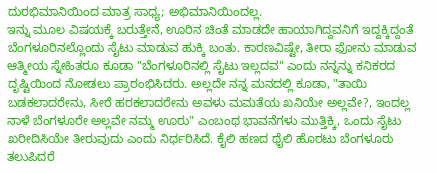ದುರಭಿಮಾನಿಯಿಂದ ಮಾತ್ರ ಸಾಧ್ಯ; ಅಭಿಮಾನಿಯಿಂದಲ್ಲ.
ಇನ್ನು ಮೂಲ ವಿಷಯಕ್ಕೆ ಬರುತ್ತೇನೆ, ಊರಿನ ಚಿಂತೆ ಮಾಡದೇ ಹಾಯಾಗಿದ್ದವನಿಗೆ ಇದ್ದಕ್ಕಿದ್ದಂತೆ ಬೆಂಗಳೂರಿನಲ್ಲೊಂದು ಸೈಟು ಮಾಡುವ ಹುಕ್ಕಿ ಬಂತು. ಕಾರಣವಿಷ್ಟೇ, ತೀರಾ ಫೋನು ಮಾಡುವ ಆತ್ಮೀಯ ಸ್ನೇಹಿತರೂ ಕೂಡಾ "ಬೆಂಗಳೂರಿನಲ್ಲಿ ಸೈಟು ಇಲ್ಲದವ" ಎಂದು ನನ್ನನ್ನು ಕನಿಕರದ ದೃಷ್ಟಿಯಿಂದ ನೋಡಲು ಪ್ರಾರಂಭಿಸಿದರು. ಅಲ್ಲದೇ ನನ್ನ ಮನದಲ್ಲಿ ಕೂಡಾ, "ತಾಯಿ ಬಡಕಲಾದರೇನು, ಸೀರೆ ಹರಕಲಾದರೇನು ಅವಳು ಮಮತೆಯ ಖನಿಯೇ ಅಲ್ಲವೇ?, ಇಂದಲ್ಲ ನಾಳೆ ಬೆಂಗಳೂರೇ ಅಲ್ಲವೇ ನಮ್ಮ ಊರು" ಎಂಬಂಥ ಭಾವನೆಗಳು ಮುತ್ತಿಕ್ಕಿ, ಒಂದು ಸೈಟು ಖರೀದಿಸಿಯೇ ತೀರುವುದು ಎಂದು ನಿರ್ಧರಿಸಿದೆ. ಕೈಲಿ ಹಣದ ಥೈಲಿ ಹೊರಟು ಬೆಂಗಳೂರು ತಲುಪಿದರೆ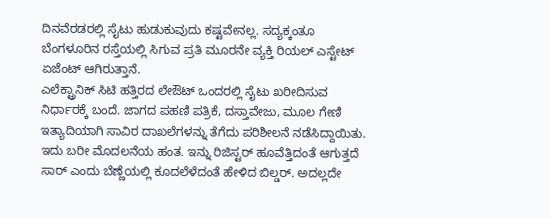ದಿನವೆರಡರಲ್ಲಿ ಸೈಟು ಹುಡುಕುವುದು ಕಷ್ಟವೇನಲ್ಲ. ಸದ್ಯಕ್ಕಂತೂ ಬೆಂಗಳೂರಿನ ರಸ್ತೆಯಲ್ಲಿ ಸಿಗುವ ಪ್ರತಿ ಮೂರನೇ ವ್ಯಕ್ತಿ ರಿಯಲ್ ಎಸ್ಟೇಟ್ ಏಜೆಂಟ್ ಆಗಿರುತ್ತಾನೆ.
ಎಲೆಕ್ಟ್ರಾನಿಕ್ ಸಿಟಿ ಹತ್ತಿರದ ಲೇಔಟ್ ಒಂದರಲ್ಲಿ ಸೈಟು ಖರೀದಿಸುವ ನಿರ್ಧಾರಕ್ಕೆ ಬಂದೆ. ಜಾಗದ ಪಹಣಿ ಪತ್ರಿಕೆ, ದಸ್ತಾವೇಜು, ಮೂಲ ಗೇಣಿ ಇತ್ಯಾದಿಯಾಗಿ ಸಾವಿರ ದಾಖಲೆಗಳನ್ನು ತೆಗೆದು ಪರಿಶೀಲನೆ ನಡೆಸಿದ್ದಾಯಿತು. ಇದು ಬರೀ ಮೊದಲನೆಯ ಹಂತ. ಇನ್ನು ರಿಜಿಸ್ಟರ್ ಹೂವೆತ್ತಿದಂತೆ ಆಗುತ್ತದೆ ಸಾರ್ ಎಂದು ಬೆಣ್ಣೆಯಲ್ಲಿ ಕೂದಲೆಳೆದಂತೆ ಹೇಳಿದ ಬಿಲ್ಡರ್. ಅದಲ್ಲದೇ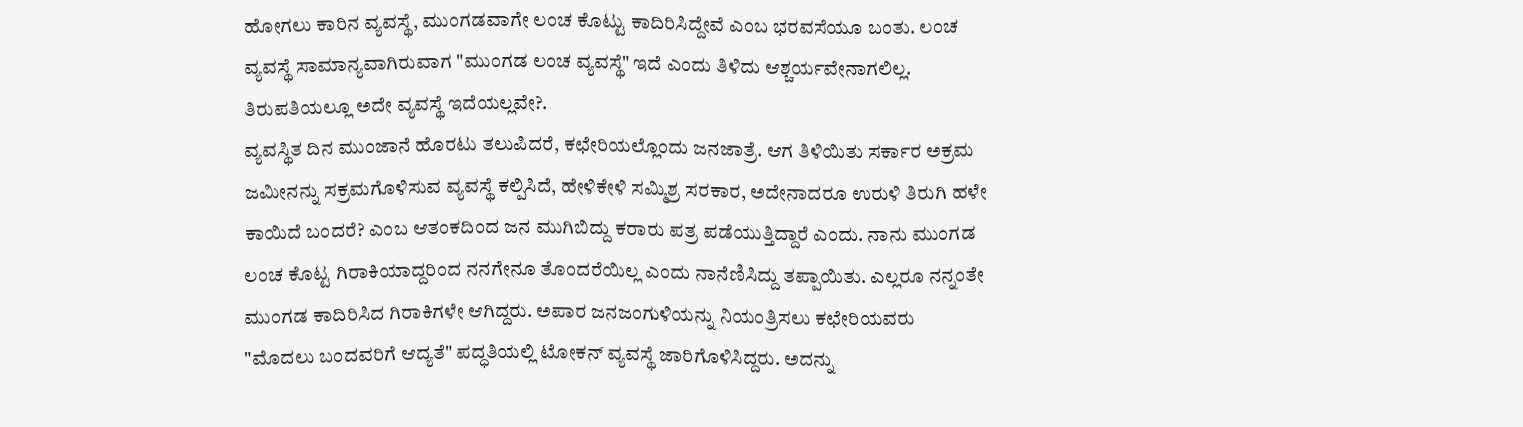ಹೋಗಲು ಕಾರಿನ ವ್ಯವಸ್ಥೆ, ಮುಂಗಡವಾಗೇ ಲಂಚ ಕೊಟ್ಟು ಕಾದಿರಿಸಿದ್ದೇವೆ ಎಂಬ ಭರವಸೆಯೂ ಬಂತು. ಲಂಚ ವ್ಯವಸ್ಥೆ ಸಾಮಾನ್ಯವಾಗಿರುವಾಗ "ಮುಂಗಡ ಲಂಚ ವ್ಯವಸ್ಥೆ" ಇದೆ ಎಂದು ತಿಳಿದು ಆಶ್ಚರ್ಯವೇನಾಗಲಿಲ್ಲ. ತಿರುಪತಿಯಲ್ಲೂ ಅದೇ ವ್ಯವಸ್ಥೆ ಇದೆಯಲ್ಲವೇ?.
ವ್ಯವಸ್ಥಿತ ದಿನ ಮುಂಜಾನೆ ಹೊರಟು ತಲುಪಿದರೆ, ಕಛೇರಿಯಲ್ಲೊಂದು ಜನಜಾತ್ರೆ. ಆಗ ತಿಳಿಯಿತು ಸರ್ಕಾರ ಅಕ್ರಮ ಜಮೀನನ್ನು ಸಕ್ರಮಗೊಳಿಸುವ ವ್ಯವಸ್ಥೆ ಕಲ್ಪಿಸಿದೆ, ಹೇಳಿಕೇಳಿ ಸಮ್ಮಿಶ್ರ ಸರಕಾರ, ಅದೇನಾದರೂ ಉರುಳಿ ತಿರುಗಿ ಹಳೇ ಕಾಯಿದೆ ಬಂದರೆ? ಎಂಬ ಆತಂಕದಿಂದ ಜನ ಮುಗಿಬಿದ್ದು ಕರಾರು ಪತ್ರ ಪಡೆಯುತ್ತಿದ್ದಾರೆ ಎಂದು. ನಾನು ಮುಂಗಡ ಲಂಚ ಕೊಟ್ಟ ಗಿರಾಕಿಯಾದ್ದರಿಂದ ನನಗೇನೂ ತೊಂದರೆಯಿಲ್ಲ ಎಂದು ನಾನೆಣಿಸಿದ್ದು ತಪ್ಪಾಯಿತು. ಎಲ್ಲರೂ ನನ್ನಂತೇ ಮುಂಗಡ ಕಾದಿರಿಸಿದ ಗಿರಾಕಿಗಳೇ ಆಗಿದ್ದರು. ಅಪಾರ ಜನಜಂಗುಳಿಯನ್ನು ನಿಯಂತ್ರಿಸಲು ಕಛೇರಿಯವರು "ಮೊದಲು ಬಂದವರಿಗೆ ಆದ್ಯತೆ" ಪದ್ಧತಿಯಲ್ಲಿ ಟೋಕನ್ ವ್ಯವಸ್ಥೆ ಜಾರಿಗೊಳಿಸಿದ್ದರು. ಅದನ್ನು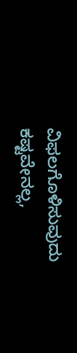ವಿಫಲಗೊಳಿಸುವುದು ಕಷ್ಟವೇನಲ್ಲ,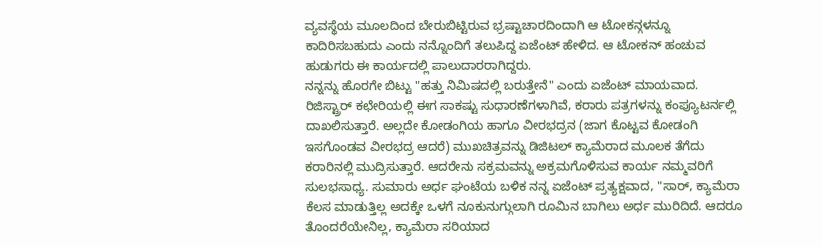ವ್ಯವಸ್ಥೆಯ ಮೂಲದಿಂದ ಬೇರುಬಿಟ್ಟಿರುವ ಭ್ರಷ್ಟಾಚಾರದಿಂದಾಗಿ ಆ ಟೋಕನ್ಗಳನ್ನೂ ಕಾದಿರಿಸಬಹುದು ಎಂದು ನನ್ನೊಂದಿಗೆ ತಲುಪಿದ್ದ ಏಜೆಂಟ್ ಹೇಳಿದ. ಆ ಟೋಕನ್ ಹಂಚುವ ಹುಡುಗರು ಈ ಕಾರ್ಯದಲ್ಲಿ ಪಾಲುದಾರರಾಗಿದ್ದರು.
ನನ್ನನ್ನು ಹೊರಗೇ ಬಿಟ್ಟು "ಹತ್ತು ನಿಮಿಷದಲ್ಲಿ ಬರುತ್ತೇನೆ" ಎಂದು ಏಜೆಂಟ್ ಮಾಯವಾದ. ರಿಜಿಸ್ಟ್ರಾರ್ ಕಛೇರಿಯಲ್ಲಿ ಈಗ ಸಾಕಷ್ಟು ಸುಧಾರಣೆಗಳಾಗಿವೆ, ಕರಾರು ಪತ್ರಗಳನ್ನು ಕಂಪ್ಯೂಟರ್ನಲ್ಲಿ ದಾಖಲಿಸುತ್ತಾರೆ. ಅಲ್ಲದೇ ಕೋಡಂಗಿಯ ಹಾಗೂ ವೀರಭದ್ರನ (ಜಾಗ ಕೊಟ್ಟವ ಕೋಡಂಗಿ ಇಸಗೊಂಡವ ವೀರಭದ್ರ ಆದರೆ) ಮುಖಚಿತ್ರವನ್ನು ಡಿಜಿಟಲ್ ಕ್ಯಾಮೆರಾದ ಮೂಲಕ ತೆಗೆದು ಕರಾರಿನಲ್ಲಿ ಮುದ್ರಿಸುತ್ತಾರೆ. ಆದರೇನು ಸಕ್ರಮವನ್ನು ಅಕ್ರಮಗೊಳಿಸುವ ಕಾರ್ಯ ನಮ್ಮವರಿಗೆ ಸುಲಭಸಾಧ್ಯ. ಸುಮಾರು ಅರ್ಧ ಘಂಟೆಯ ಬಳಿಕ ನನ್ನ ಏಜೆಂಟ್ ಪ್ರತ್ಯಕ್ಷವಾದ, "ಸಾರ್, ಕ್ಯಾಮೆರಾ ಕೆಲಸ ಮಾಡುತ್ತಿಲ್ಲ ಅದಕ್ಕೇ ಒಳಗೆ ನೂಕುನುಗ್ಗುಲಾಗಿ ರೂಮಿನ ಬಾಗಿಲು ಅರ್ಧ ಮುರಿದಿದೆ. ಆದರೂ ತೊಂದರೆಯೇನಿಲ್ಲ, ಕ್ಯಾಮೆರಾ ಸರಿಯಾದ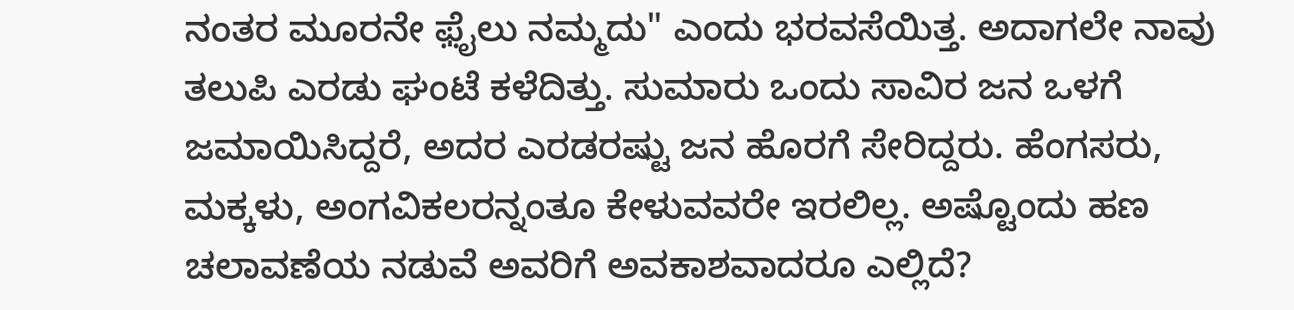ನಂತರ ಮೂರನೇ ಫ಼ೈಲು ನಮ್ಮದು" ಎಂದು ಭರವಸೆಯಿತ್ತ. ಅದಾಗಲೇ ನಾವು ತಲುಪಿ ಎರಡು ಘಂಟೆ ಕಳೆದಿತ್ತು. ಸುಮಾರು ಒಂದು ಸಾವಿರ ಜನ ಒಳಗೆ ಜಮಾಯಿಸಿದ್ದರೆ, ಅದರ ಎರಡರಷ್ಟು ಜನ ಹೊರಗೆ ಸೇರಿದ್ದರು. ಹೆಂಗಸರು, ಮಕ್ಕಳು, ಅಂಗವಿಕಲರನ್ನಂತೂ ಕೇಳುವವರೇ ಇರಲಿಲ್ಲ. ಅಷ್ಟೊಂದು ಹಣ ಚಲಾವಣೆಯ ನಡುವೆ ಅವರಿಗೆ ಅವಕಾಶವಾದರೂ ಎಲ್ಲಿದೆ?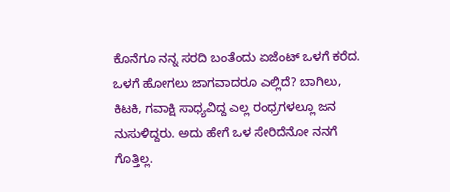ಕೊನೆಗೂ ನನ್ನ ಸರದಿ ಬಂತೆಂದು ಏಜೆಂಟ್ ಒಳಗೆ ಕರೆದ. ಒಳಗೆ ಹೋಗಲು ಜಾಗವಾದರೂ ಎಲ್ಲಿದೆ? ಬಾಗಿಲು, ಕಿಟಕಿ, ಗವಾಕ್ಷಿ ಸಾಧ್ಯವಿದ್ದ ಎಲ್ಲ ರಂಧ್ರಗಳಲ್ಲೂ ಜನ ನುಸುಳಿದ್ದರು. ಅದು ಹೇಗೆ ಒಳ ಸೇರಿದೆನೋ ನನಗೆ ಗೊತ್ತಿಲ್ಲ.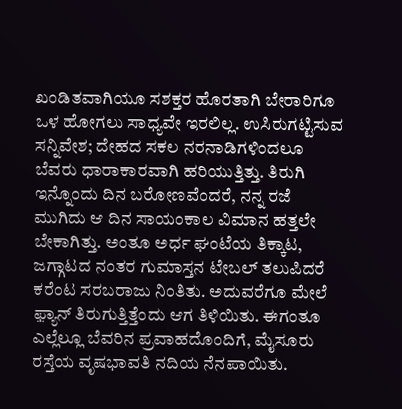ಖಂಡಿತವಾಗಿಯೂ ಸಶಕ್ತರ ಹೊರತಾಗಿ ಬೇರಾರಿಗೂ ಒಳ ಹೋಗಲು ಸಾಧ್ಯವೇ ಇರಲಿಲ್ಲ. ಉಸಿರುಗಟ್ಟಿಸುವ ಸನ್ನಿವೇಶ; ದೇಹದ ಸಕಲ ನರನಾಡಿಗಳಿಂದಲೂ ಬೆವರು ಧಾರಾಕಾರವಾಗಿ ಹರಿಯುತ್ತಿತ್ತು. ತಿರುಗಿ ಇನ್ನೊಂದು ದಿನ ಬರೋಣವೆಂದರೆ, ನನ್ನ ರಜೆ ಮುಗಿದು ಆ ದಿನ ಸಾಯಂಕಾಲ ವಿಮಾನ ಹತ್ತಲೇ ಬೇಕಾಗಿತ್ತು. ಅಂತೂ ಅರ್ಧ ಘಂಟೆಯ ತಿಕ್ಕಾಟ, ಜಗ್ಗಾಟದ ನಂತರ ಗುಮಾಸ್ತನ ಟೇಬಲ್ ತಲುಪಿದರೆ ಕರೆಂಟ ಸರಬರಾಜು ನಿಂತಿತು. ಅದುವರೆಗೂ ಮೇಲೆ ಫ಼್ಯಾನ್ ತಿರುಗುತ್ತಿತ್ತೆಂದು ಆಗ ತಿಳಿಯಿತು. ಈಗಂತೂ ಎಲ್ಲೆಲ್ಲೂ ಬೆವರಿನ ಪ್ರವಾಹದೊಂದಿಗೆ, ಮೈಸೂರು ರಸ್ತೆಯ ವೃಷಭಾವತಿ ನದಿಯ ನೆನಪಾಯಿತು.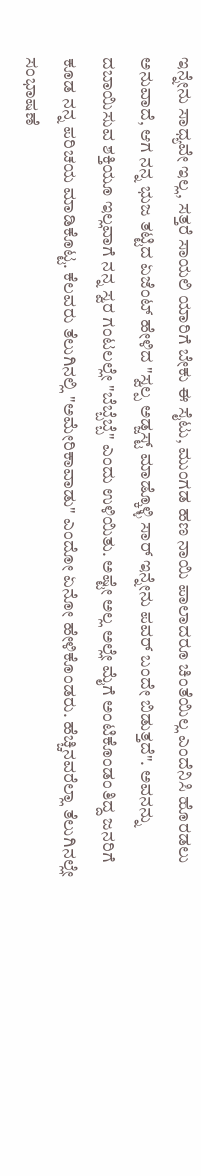ಇನ್ನೇನು ಸಾಧ್ಯವೇ ಇಲ್ಲ, ಸತ್ತರೆ ಸಾಯಲಿ ಯಾರಿಗೆ ಬೇಕು ಈ ಸೈಟು, ಮುಂಗಡ ಹಣ ನಾಯಿ ಪಾಲಾದರೂ ಚಿಂತೆಯಿಲ್ಲ ಎಂದೆನಿಸಿ ಹೊರಡಲು ಅನುವಾದೆ, ಆಗ ನನ್ನ ಭುಜ ತಟ್ಟಿದ ಏಜೆಂಟ್ ಹೇಳಿದ "ಸ್ವಲ್ಪ ಅಡ್ಜಸ್ಟ್ ಮಾಡ್ಕೊಳ್ಳಿ ಸಾರ್ ಇನ್ನೇನು ಪವರ್ ಬಂದೇ ಬಿಡುತ್ತದೆ". ಅವನನ್ನು ದಬಾಯಿಸುವ ಶಕ್ತಿಯೂ ಇಲ್ಲವಾಗೆ ನನ್ನ ಸ್ವರ ಗಂಟಲಲ್ಲೇ "ಬೆಬ್ಬೆಬ್ಬೆ" ಎಂದು ಉಳಿಯಿತು. ಅಷ್ಟೇ ಅಲ್ಲ ಅಲ್ಲೇ ಮೈಗೆ ಅಂಟಿಕೊಂಡಂತಿದ್ದ ಜನರಿಗೆ ಕೂಡ ನನ್ನ ಪರಿಚಯ ಮಾಡಿಕೊಟ್ಟ. ಕೆಲವರು ತೆಲುಗಿನಲ್ಲಿ "ಅಮೇರಿಕಾವಾಡು" ಎಂದೋ ಏನೋ ಹೇಳಿಕೊಂಡರು. ಹೆಚ್ಚಿನವರೆಲ್ಲಾ ತೆಲುಗಿನಲ್ಲೇ ಸಂಭಾಷಣೆ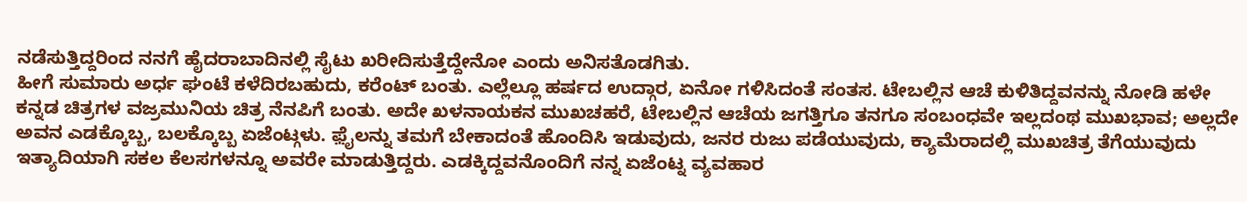ನಡೆಸುತ್ತಿದ್ದರಿಂದ ನನಗೆ ಹೈದರಾಬಾದಿನಲ್ಲಿ ಸೈಟು ಖರೀದಿಸುತ್ತೆದ್ದೇನೋ ಎಂದು ಅನಿಸತೊಡಗಿತು.
ಹೀಗೆ ಸುಮಾರು ಅರ್ಧ ಘಂಟೆ ಕಳೆದಿರಬಹುದು, ಕರೆಂಟ್ ಬಂತು. ಎಲ್ಲೆಲ್ಲೂ ಹರ್ಷದ ಉದ್ಗಾರ, ಏನೋ ಗಳಿಸಿದಂತೆ ಸಂತಸ. ಟೇಬಲ್ಲಿನ ಆಚೆ ಕುಳಿತಿದ್ದವನನ್ನು ನೋಡಿ ಹಳೇ ಕನ್ನಡ ಚಿತ್ರಗಳ ವಜ್ರಮುನಿಯ ಚಿತ್ರ ನೆನಪಿಗೆ ಬಂತು. ಅದೇ ಖಳನಾಯಕನ ಮುಖಚಹರೆ, ಟೇಬಲ್ಲಿನ ಆಚೆಯ ಜಗತ್ತಿಗೂ ತನಗೂ ಸಂಬಂಧವೇ ಇಲ್ಲದಂಥ ಮುಖಭಾವ; ಅಲ್ಲದೇ ಅವನ ಎಡಕ್ಕೊಬ್ಬ, ಬಲಕ್ಕೊಬ್ಬ ಏಜೆಂಟ್ಗಳು. ಫ಼ೈಲನ್ನು ತಮಗೆ ಬೇಕಾದಂತೆ ಹೊಂದಿಸಿ ಇಡುವುದು, ಜನರ ರುಜು ಪಡೆಯುವುದು, ಕ್ಯಾಮೆರಾದಲ್ಲಿ ಮುಖಚಿತ್ರ ತೆಗೆಯುವುದು ಇತ್ಯಾದಿಯಾಗಿ ಸಕಲ ಕೆಲಸಗಳನ್ನೂ ಅವರೇ ಮಾಡುತ್ತಿದ್ದರು. ಎಡಕ್ಕಿದ್ದವನೊಂದಿಗೆ ನನ್ನ ಏಜೆಂಟ್ನ ವ್ಯವಹಾರ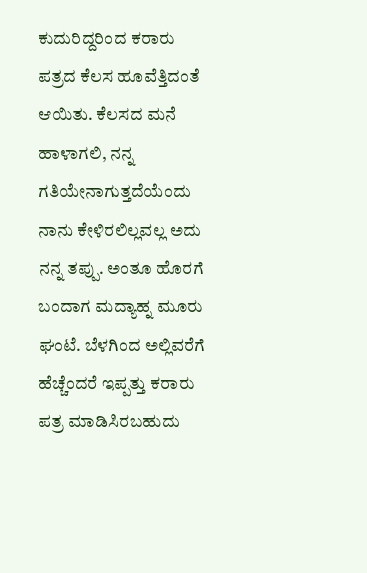ಕುದುರಿದ್ದರಿಂದ ಕರಾರು ಪತ್ರದ ಕೆಲಸ ಹೂವೆತ್ತಿದಂತೆ ಆಯಿತು. ಕೆಲಸದ ಮನೆ ಹಾಳಾಗಲಿ, ನನ್ನ ಗತಿಯೇನಾಗುತ್ತದೆಯೆಂದು ನಾನು ಕೇಳಿರಲಿಲ್ಲವಲ್ಲ ಅದು ನನ್ನ ತಪ್ಪು. ಅಂತೂ ಹೊರಗೆ ಬಂದಾಗ ಮದ್ಯಾಹ್ನ ಮೂರು ಘಂಟೆ. ಬೆಳಗಿಂದ ಅಲ್ಲಿವರೆಗೆ ಹೆಚ್ಚೆಂದರೆ ಇಪ್ಪತ್ತು ಕರಾರು ಪತ್ರ ಮಾಡಿಸಿರಬಹುದು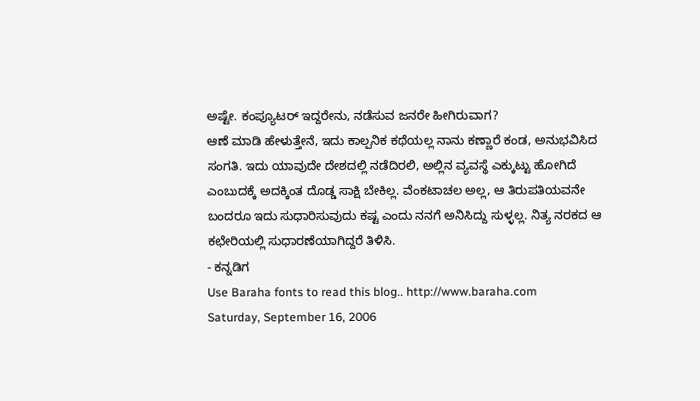ಅಷ್ಟೇ. ಕಂಪ್ಯೂಟರ್ ಇದ್ದರೇನು, ನಡೆಸುವ ಜನರೇ ಹೀಗಿರುವಾಗ?
ಆಣೆ ಮಾಡಿ ಹೇಳುತ್ತೇನೆ, ಇದು ಕಾಲ್ಪನಿಕ ಕಥೆಯಲ್ಲ ನಾನು ಕಣ್ಣಾರೆ ಕಂಡ, ಅನುಭವಿಸಿದ ಸಂಗತಿ. ಇದು ಯಾವುದೇ ದೇಶದಲ್ಲಿ ನಡೆದಿರಲಿ, ಅಲ್ಲಿನ ವ್ಯವಸ್ಥೆ ಎಕ್ಕುಟ್ಟು ಹೋಗಿದೆ ಎಂಬುದಕ್ಕೆ ಅದಕ್ಕಿಂತ ದೊಡ್ಡ ಸಾಕ್ಷಿ ಬೇಕಿಲ್ಲ. ವೆಂಕಟಾಚಲ ಅಲ್ಲ, ಆ ತಿರುಪತಿಯವನೇ ಬಂದರೂ ಇದು ಸುಧಾರಿಸುವುದು ಕಷ್ಟ ಎಂದು ನನಗೆ ಅನಿಸಿದ್ದು ಸುಳ್ಳಲ್ಲ. ನಿತ್ಯ ನರಕದ ಆ ಕಛೇರಿಯಲ್ಲಿ ಸುಧಾರಣೆಯಾಗಿದ್ದರೆ ತಿಳಿಸಿ.
- ಕನ್ನಡಿಗ
Use Baraha fonts to read this blog.. http://www.baraha.com
Saturday, September 16, 2006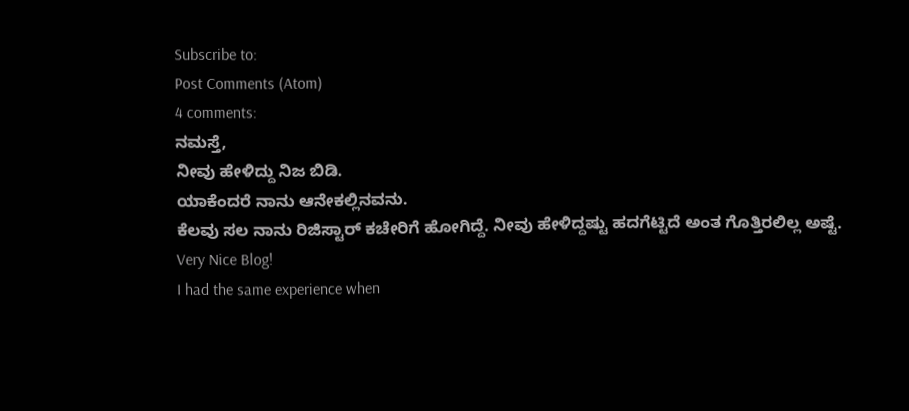Subscribe to:
Post Comments (Atom)
4 comments:
ನಮಸ್ತೆ,
ನೀವು ಹೇಳಿದ್ದು ನಿಜ ಬಿಡಿ.
ಯಾಕೆಂದರೆ ನಾನು ಆನೇಕಲ್ಲಿನವನು.
ಕೆಲವು ಸಲ ನಾನು ರಿಜಿಸ್ಟಾರ್ ಕಚೇರಿಗೆ ಹೋಗಿದ್ದೆ. ನೀವು ಹೇಳಿದ್ದಷ್ಟು ಹದಗೆಟ್ಟಿದೆ ಅಂತ ಗೊತ್ತಿರಲಿಲ್ಲ ಅಷ್ಟೆ.
Very Nice Blog!
I had the same experience when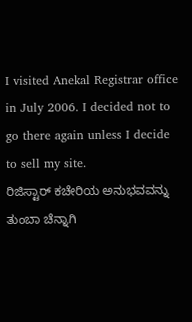I visited Anekal Registrar office in July 2006. I decided not to go there again unless I decide to sell my site.
ರಿಜಿಸ್ಟಾರ್ ಕಚೇರಿಯ ಅನುಭವವನ್ನು ತುಂಬಾ ಚೆನ್ನಾಗಿ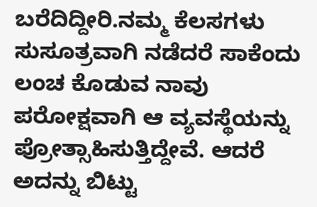ಬರೆದಿದ್ದೀರಿ.ನಮ್ಮ ಕೆಲಸಗಳು ಸುಸೂತ್ರವಾಗಿ ನಡೆದರೆ ಸಾಕೆಂದು ಲಂಚ ಕೊಡುವ ನಾವು ಪರೋಕ್ಷವಾಗಿ ಆ ವ್ಯವಸ್ಥೆಯನ್ನು ಪ್ರೋತ್ಸಾಹಿಸುತ್ತಿದ್ದೇವೆ. ಆದರೆ ಅದನ್ನು ಬಿಟ್ಟು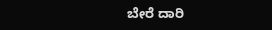ಬೇರೆ ದಾರಿ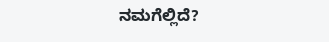ನಮಗೆಲ್ಲಿದೆ?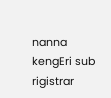nanna kengEri sub rigistrar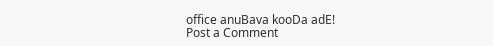office anuBava kooDa adE!
Post a Comment